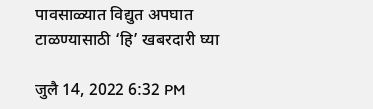पावसाळ्यात विद्युत अपघात टाळण्यासाठी ‘हि’ खबरदारी घ्या

जुलै 14, 2022 6:32 PM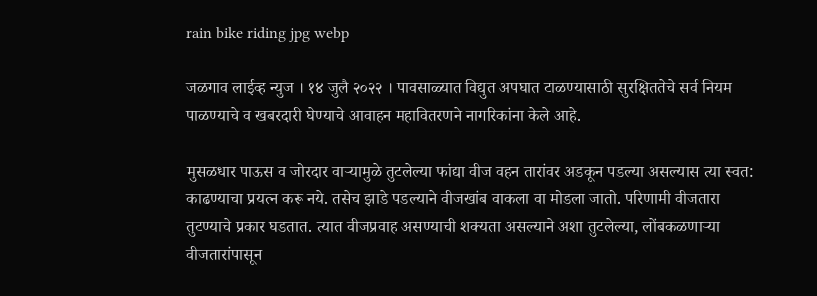rain bike riding jpg webp

जळगाव लाईव्ह न्युज । १४ जुलै २०२२ । पावसाळ्यात विद्युत अपघात टाळण्यासाठी सुरक्षिततेचे सर्व नियम पाळण्याचे व खबरदारी घेण्याचे आवाहन महावितरणने नागरिकांना केले आहे.

मुसळधार पाऊस व जोरदार वाऱ्यामुळे तुटलेल्या फांद्या वीज वहन तारांवर अडकून पडल्या असल्यास त्या स्वत: काढण्याचा प्रयत्न करू नये. तसेच झाडे पडल्याने वीजखांब वाकला वा मोडला जातो. परिणामी वीजतारा तुटण्याचे प्रकार घडतात. त्यात वीजप्रवाह असण्याची शक्यता असल्याने अशा तुटलेल्या, लोंबकळणाऱ्या वीजतारांपासून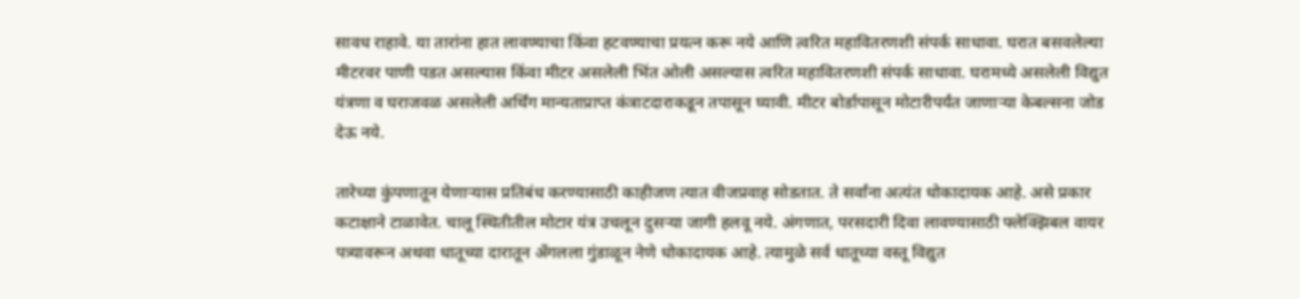सावध राहावे. या तारांना हात लावण्याचा किंवा हटवण्याचा प्रयत्न करू नये आणि त्वरित महावितरणशी संपर्क साधावा. घरात बसवलेल्या मीटरवर पाणी पडत असल्यास किंवा मीटर असलेली भिंत ओली असल्यास त्वरित महावितरणशी संपर्क साधावा. घरामध्ये असलेली विद्युत यंत्रणा व घराजवळ असलेली अर्थिंग मान्यताप्राप्त कंत्राटदाराकडून तपासून घ्यावी. मीटर बोर्डापासून मोटारीपर्यंत जाणाऱ्या केबल्सना जोड देऊ नये.

तारेच्या कुंपणातून येणाऱ्यास प्रतिबंध करण्यासाठी काहीजण त्यात वीजप्रवाह सोडतात. ते सर्वांना अत्यंत धोकादायक आहे. असे प्रकार कटाक्षाने टाळावेत. चालू स्थितीतील मोटार यंत्र उचलून दुसऱ्या जागी हलवू नये. अंगणात, परसदारी दिवा लावण्यासाठी फ्लेक्झिबल वायर पत्र्यावरून अथवा धातूच्या दारातून अँगलला गुंडाळून नेणे धोकादायक आहे. त्यामुळे सर्व धातूच्या वस्तू विद्युत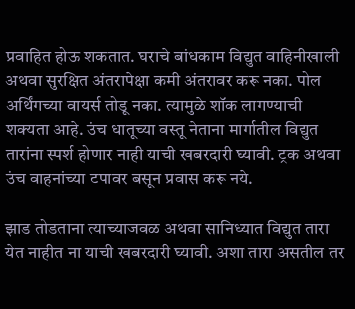प्रवाहित होऊ शकतात. घराचे बांधकाम विद्युत वाहिनीखाली अथवा सुरक्षित अंतरापेक्षा कमी अंतरावर करू नका. पोल अर्थिंगच्या वायर्स तोडू नका. त्यामुळे शॉक लागण्याची शक्यता आहे. उंच धातूच्या वस्तू नेताना मार्गातील विद्युत तारांना स्पर्श होणार नाही याची खबरदारी घ्यावी. ट्रक अथवा उंच वाहनांच्या टपावर बसून प्रवास करू नये.

झाड तोडताना त्याच्याजवळ अथवा सानिध्यात विद्युत तारा येत नाहीत ना याची खबरदारी घ्यावी. अशा तारा असतील तर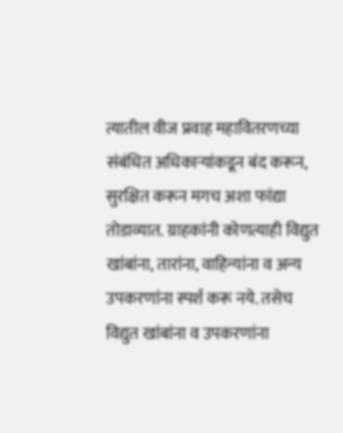त्यातील वीज प्रवाह महावितरणच्या संबंधित अधिकाऱ्यांकडून बंद करून, सुरक्षित करून मगच अशा फांद्या तोडाव्यात. ग्राहकांनी कोणत्याही विद्युत खांबांना, तारांना, वाहिन्यांना व अन्य उपकरणांना स्पर्श करू नये. तसेच विद्युत खांबांना व उपकरणांना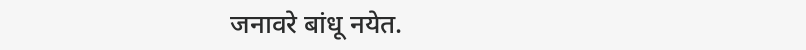जनावरे बांधू नयेत.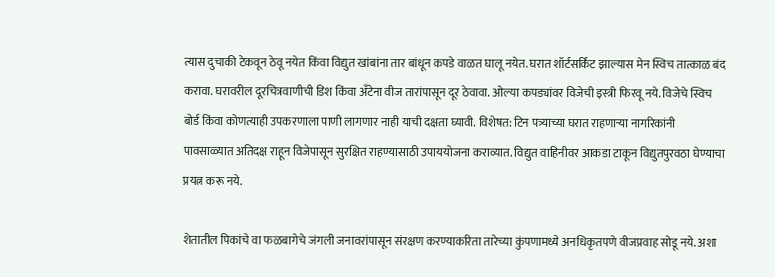त्यास दुचाकी टेकवून ठेवू नयेत किंवा विद्युत खांबांना तार बांधून कपडे वाळत घालू नयेत. घरात शॉर्टसर्किट झाल्यास मेन स्विच तात्काळ बंद करावा. घरावरील दूरचित्रवाणीची डिश किंवा अँटेना वीज तारांपासून दूर ठेवावा. ओल्या कपड्यांवर विजेची इस्त्री फिरवू नये. विजेचे स्विच बोर्ड किंवा कोणत्याही उपकरणाला पाणी लागणार नाही याची दक्षता घ्यावी. विशेषत: टिन पत्र्याच्या घरात राहणाऱ्या नागरिकांनी पावसाळ्यात अतिदक्ष राहून विजेपासून सुरक्षित राहण्यासाठी उपाययोजना कराव्यात. विद्युत वाहिनीवर आकडा टाकून विद्युतपुरवठा घेण्याचा प्रयत्न करू नये.

शेतातील पिकांचे वा फळबागेचे जंगली जनावरांपासून संरक्षण करण्याकरिता तारेच्या कुंपणामध्ये अनधिकृतपणे वीजप्रवाह सोडू नये. अशा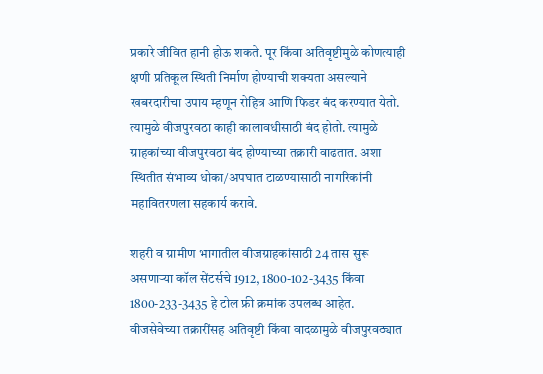प्रकारे जीवित हानी होऊ शकते. पूर किंवा अतिवृष्टीमुळे कोणत्याही क्षणी प्रतिकूल स्थिती निर्माण होण्याची शक्यता असल्याने खबरदारीचा उपाय म्हणून रोहित्र आणि फिडर बंद करण्यात येतो. त्यामुळे वीजपुरवठा काही कालावधीसाठी बंद होतो. त्यामुळे ग्राहकांच्या वीजपुरवठा बंद होण्याच्या तक्रारी वाढतात. अशा स्थितीत संभाव्य धोका/अपघात टाळण्यासाठी नागरिकांनी महावितरणला सहकार्य करावे.

शहरी व ग्रामीण भागातील वीजग्राहकांसाठी 24 तास सुरू असणाऱ्या कॉल सेंटर्सचे 1912, 1800-102-3435 किंवा 1800-233-3435 हे टोल फ्री क्रमांक उपलब्ध आहेत. वीजसेवेच्या तक्रारींसह अतिवृष्टी किंवा वादळामुळे वीजपुरवठ्यात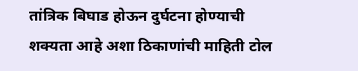तांत्रिक बिघाड होऊन दुर्घटना होण्याची शक्यता आहे अशा ठिकाणांची माहिती टोल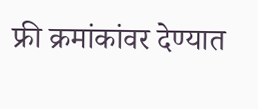फ्री क्रमांकांवर देण्यात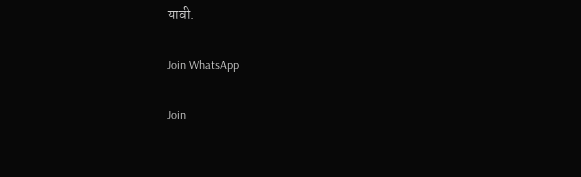यावी.

Join WhatsApp

Join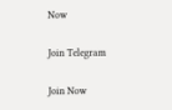Now

Join Telegram

Join Now